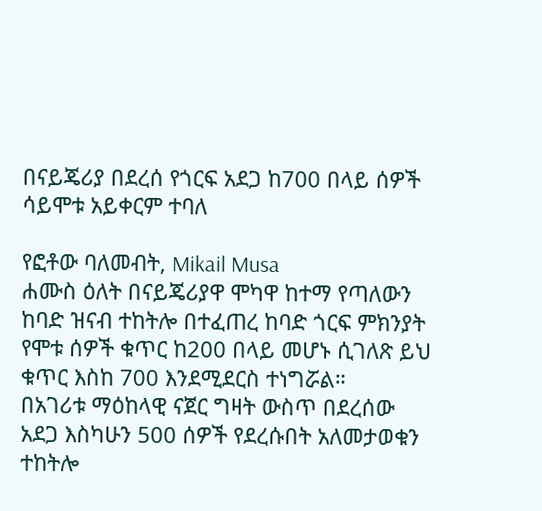በናይጄሪያ በደረሰ የጎርፍ አደጋ ከ700 በላይ ሰዎች ሳይሞቱ አይቀርም ተባለ

የፎቶው ባለመብት, Mikail Musa
ሐሙስ ዕለት በናይጄሪያዋ ሞካዋ ከተማ የጣለውን ከባድ ዝናብ ተከትሎ በተፈጠረ ከባድ ጎርፍ ምክንያት የሞቱ ሰዎች ቁጥር ከ200 በላይ መሆኑ ሲገለጽ ይህ ቁጥር እስከ 700 እንደሚደርስ ተነግሯል።
በአገሪቱ ማዕከላዊ ናጀር ግዛት ውስጥ በደረሰው አደጋ እስካሁን 500 ሰዎች የደረሱበት አለመታወቁን ተከትሎ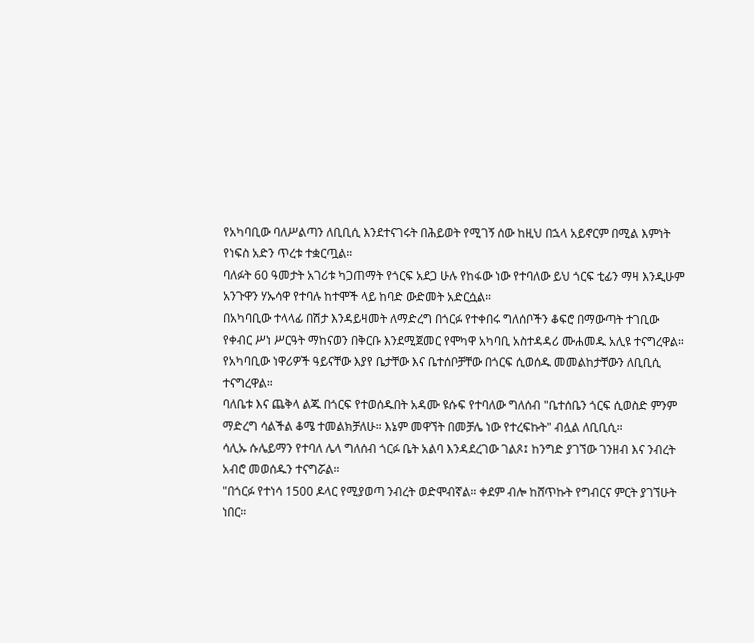የአካባቢው ባለሥልጣን ለቢቢሲ እንደተናገሩት በሕይወት የሚገኝ ሰው ከዚህ በኋላ አይኖርም በሚል እምነት የነፍስ አድን ጥረቱ ተቋርጧል።
ባለፉት 60 ዓመታት አገሪቱ ካጋጠማት የጎርፍ አደጋ ሁሉ የከፋው ነው የተባለው ይህ ጎርፍ ቲፊን ማዛ እንዲሁም አንጉዋን ሃኡሳዋ የተባሉ ከተሞች ላይ ከባድ ውድመት አድርሷል።
በአካባቢው ተላላፊ በሽታ እንዳይዛመት ለማድረግ በጎርፉ የተቀበሩ ግለሰቦችን ቆፍሮ በማውጣት ተገቢው የቀብር ሥነ ሥርዓት ማከናወን በቅርቡ እንደሚጀመር የሞካዋ አካባቢ አስተዳዳሪ ሙሐመዱ አሊዩ ተናግረዋል።
የአካባቢው ነዋሪዎች ዓይናቸው እያየ ቤታቸው እና ቤተሰቦቻቸው በጎርፍ ሲወሰዱ መመልከታቸውን ለቢቢሲ ተናግረዋል።
ባለቤቱ እና ጨቅላ ልጁ በጎርፍ የተወሰዱበት አዳሙ ዩሱፍ የተባለው ግለሰብ "ቤተሰቤን ጎርፍ ሲወስድ ምንም ማድረግ ሳልችል ቆሜ ተመልክቻለሁ። እኔም መዋኘት በመቻሌ ነው የተረፍኩት" ብሏል ለቢቢሲ።
ሳሊኡ ሱሌይማን የተባለ ሌላ ግለሰብ ጎርፉ ቤት አልባ እንዳደረገው ገልጾ፤ ከንግድ ያገኘው ገንዘብ እና ንብረት አብሮ መወሰዱን ተናግሯል።
"በጎርፉ የተነሳ 1500 ዶላር የሚያወጣ ንብረት ወድሞብኛል። ቀደም ብሎ ከሸጥኩት የግብርና ምርት ያገኘሁት ነበር።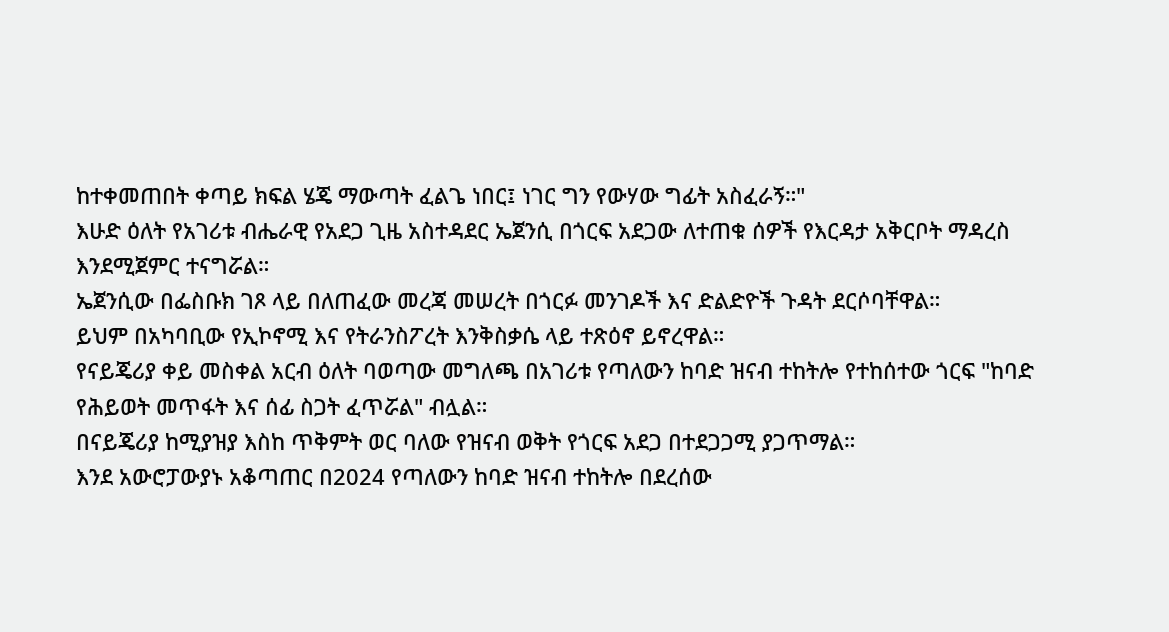ከተቀመጠበት ቀጣይ ክፍል ሄጄ ማውጣት ፈልጌ ነበር፤ ነገር ግን የውሃው ግፊት አስፈራኝ።"
እሁድ ዕለት የአገሪቱ ብሔራዊ የአደጋ ጊዜ አስተዳደር ኤጀንሲ በጎርፍ አደጋው ለተጠቁ ሰዎች የእርዳታ አቅርቦት ማዳረስ እንደሚጀምር ተናግሯል።
ኤጀንሲው በፌስቡክ ገጾ ላይ በለጠፈው መረጃ መሠረት በጎርፉ መንገዶች እና ድልድዮች ጉዳት ደርሶባቸዋል።
ይህም በአካባቢው የኢኮኖሚ እና የትራንስፖረት እንቅስቃሴ ላይ ተጽዕኖ ይኖረዋል።
የናይጄሪያ ቀይ መስቀል አርብ ዕለት ባወጣው መግለጫ በአገሪቱ የጣለውን ከባድ ዝናብ ተከትሎ የተከሰተው ጎርፍ "ከባድ የሕይወት መጥፋት እና ሰፊ ስጋት ፈጥሯል" ብሏል።
በናይጄሪያ ከሚያዝያ እስከ ጥቅምት ወር ባለው የዝናብ ወቅት የጎርፍ አደጋ በተደጋጋሚ ያጋጥማል።
እንደ አውሮፓውያኑ አቆጣጠር በ2024 የጣለውን ከባድ ዝናብ ተከትሎ በደረሰው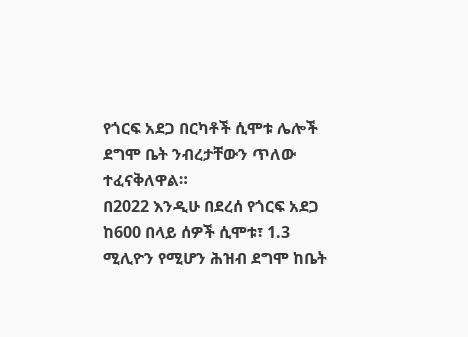የጎርፍ አደጋ በርካቶች ሲሞቱ ሌሎች ደግሞ ቤት ንብረታቸውን ጥለው ተፈናቅለዋል።
በ2022 እንዲሁ በደረሰ የጎርፍ አደጋ ከ600 በላይ ሰዎች ሲሞቱ፣ 1.3 ሚሊዮን የሚሆን ሕዝብ ደግሞ ከቤት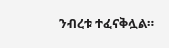ንብረቱ ተፈናቅሏል።